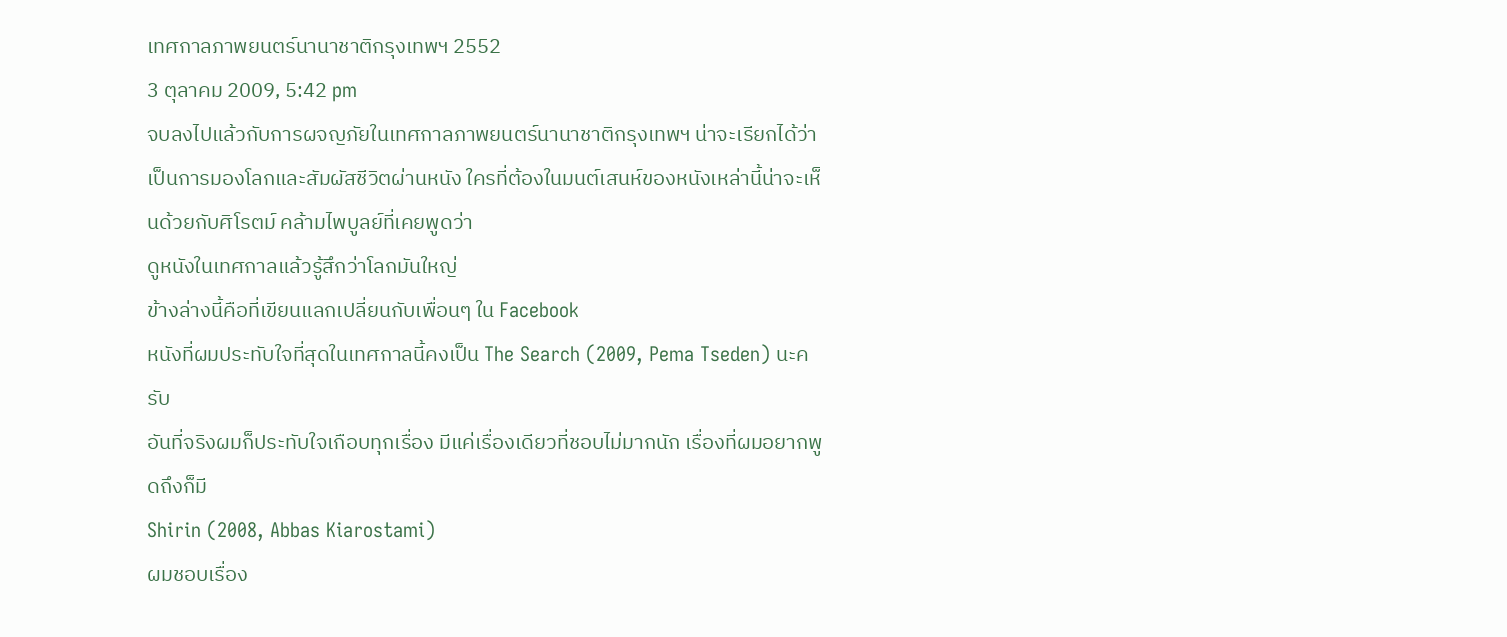เทศกาลภาพยนตร์นานาชาติกรุงเทพฯ 2552
3 ตุลาคม 2009, 5:42 pm
จบลงไปแล้วกับการผจญภัยในเทศกาลภาพยนตร์นานาชาติกรุงเทพฯ น่าจะเรียกได้ว่าเป็นการมองโลกและสัมผัสชีวิตผ่านหนัง ใครที่ต้องในมนต์เสนห์ของหนังเหล่านี้น่าจะเห็นด้วยกับศิโรตม์ คล้ามไพบูลย์ที่เคยพูดว่า
ดูหนังในเทศกาลแล้วรู้สึกว่าโลกมันใหญ่
ข้างล่างนี้คือที่เขียนแลกเปลี่ยนกับเพื่อนๆ ใน Facebook
หนังที่ผมประทับใจที่สุดในเทศกาลนี้คงเป็น The Search (2009, Pema Tseden) นะครับ
อันที่จริงผมก็ประทับใจเกือบทุกเรื่อง มีแค่เรื่องเดียวที่ชอบไม่มากนัก เรื่องที่ผมอยากพูดถึงก็มี
Shirin (2008, Abbas Kiarostami)
ผมชอบเรื่อง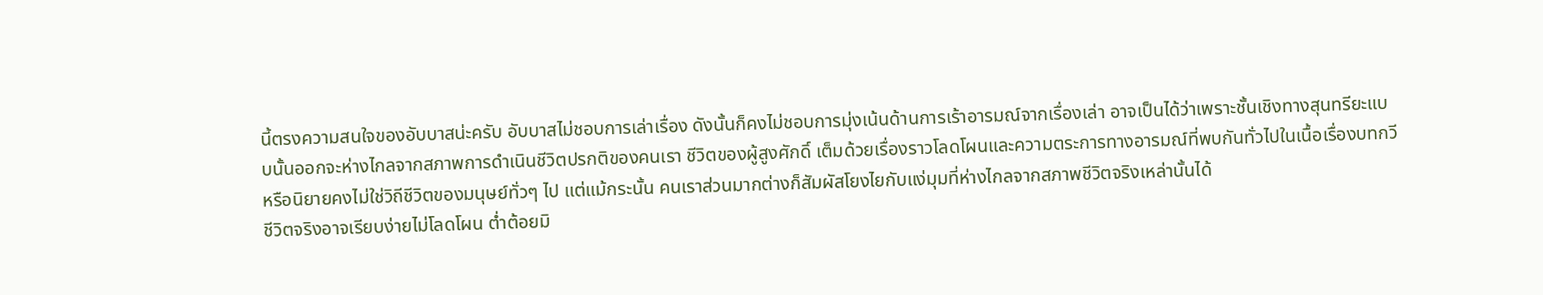นี้ตรงความสนใจของอับบาสน่ะครับ อับบาสไม่ชอบการเล่าเรื่อง ดังนั้นก็คงไม่ชอบการมุ่งเน้นด้านการเร้าอารมณ์จากเรื่องเล่า อาจเป็นได้ว่าเพราะชั้นเชิงทางสุนทรียะแบบนั้นออกจะห่างไกลจากสภาพการดำเนินชีวิตปรกติของคนเรา ชีวิตของผู้สูงศักดิ์ เต็มด้วยเรื่องราวโลดโผนและความตระการทางอารมณ์ที่พบกันทั่วไปในเนื้อเรื่องบทกวีหรือนิยายคงไม่ใช่วิถีชีวิตของมนุษย์ทั่วๆ ไป แต่แม้กระนั้น คนเราส่วนมากต่างก็สัมผัสโยงไยกับแง่มุมที่ห่างไกลจากสภาพชีวิตจริงเหล่านั้นได้
ชีวิตจริงอาจเรียบง่ายไม่โลดโผน ต่ำต้อยมิ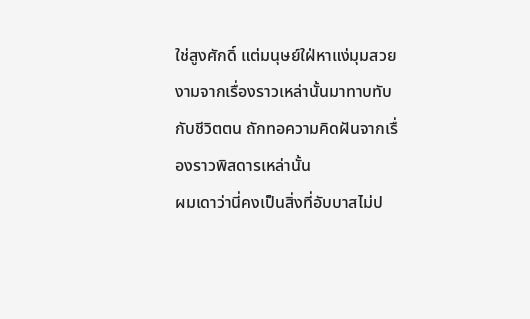ใช่สูงศักดิ์ แต่มนุษย์ใฝ่หาแง่มุมสวยงามจากเรื่องราวเหล่านั้นมาทาบทับกับชีวิตตน ถักทอความคิดฝันจากเรื่องราวพิสดารเหล่านั้น
ผมเดาว่านี่คงเป็นสิ่งที่อับบาสไม่ป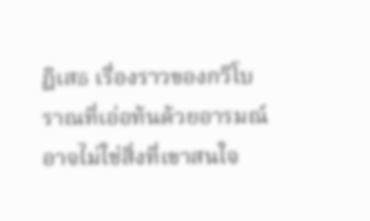ฏิเสธ เรื่องราวของกวีโบราณที่เอ่อท้นด้วยอารมณ์อาจไม่ใช่สิ่งที่เขาสนใจ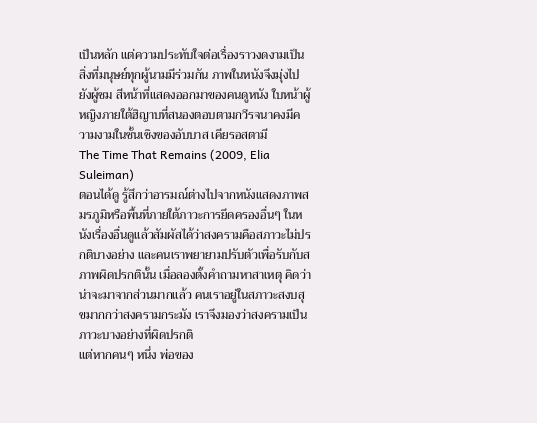เป็นหลัก แต่ความประทับใจต่อเรื่องราวงดงามเป็นสิ่งที่มนุษย์ทุกผู้นามมีร่วมกัน ภาพในหนังจึงมุ่งไปยังผู้ชม สีหน้าที่แสดงออกมาของคนดูหนัง ใบหน้าผู้หญิงภายใต้ฮิญาบที่สนองตอบตามกวีรจนาคงมีความงามในชั้นเชิงของอับบาส เคียรอสตามี
The Time That Remains (2009, Elia Suleiman)
ตอนได้ดู รู้สึกว่าอารมณ์ต่างไปจากหนังแสดงภาพสมรภูมิหรือพื้นที่ภายใต้ภาวะการยึดครองอื่นๆ ในหนังเรื่องอื่นดูแล้วสัมผัสได้ว่าสงครามคือสภาวะไม่ปรกติบางอย่าง และคนเราพยายามปรับตัวเพื่อรับกับสภาพผิดปรกตินั้น เมื่อลองตั้งคำถามหาสาเหตุ คิดว่าน่าจะมาจากส่วนมากแล้ว คนเราอยู่ในสภาวะสงบสุขมากกว่าสงครามกระมัง เราจึงมองว่าสงครามเป็นภาวะบางอย่างที่ผิดปรกติ
แต่หากคนๆ หนึ่ง พ่อของ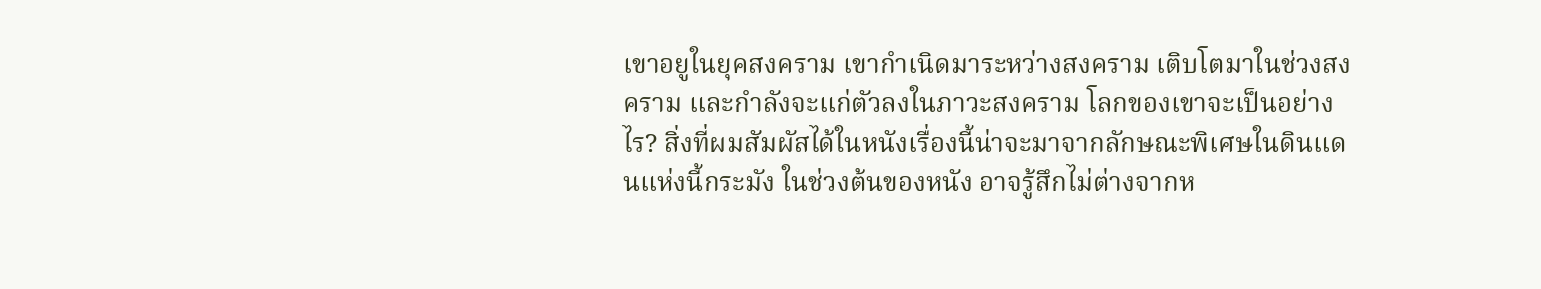เขาอยูในยุคสงคราม เขากำเนิดมาระหว่างสงคราม เติบโตมาในช่วงสงคราม และกำลังจะแก่ตัวลงในภาวะสงคราม โลกของเขาจะเป็นอย่างไร? สิ่งที่ผมสัมผัสได้ในหนังเรื่องนี้น่าจะมาจากลักษณะพิเศษในดินแดนแห่งนี้กระมัง ในช่วงต้นของหนัง อาจรู้สึกไม่ต่างจากห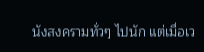นังสงครามทั่วๆ ไปนัก แต่เมื่อเว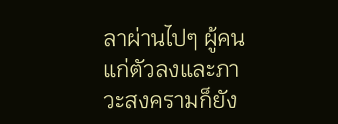ลาผ่านไปๆ ผู้คนแก่ตัวลงและภาวะสงครามก็ยัง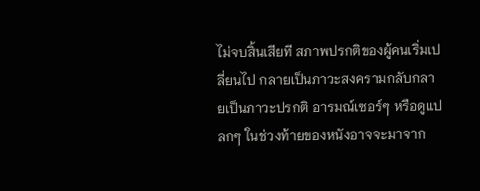ไม่จบสิ้นเสียที สภาพปรกติของผู้คนเริ่มเปลี่ยนไป กลายเป็นภาวะสงครามกลับกลายเป็นภาวะปรกติ อารมณ์เซอร์ๆ หรือดูแปลกๆ ในช่วงท้ายของหนังอาจจะมาจาก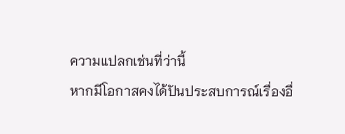ความแปลกเช่นที่ว่านี้
หากมีโอกาสคงได้ปันประสบการณ์เรื่องอื่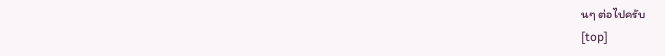นๆ ต่อไปครับ
[top]